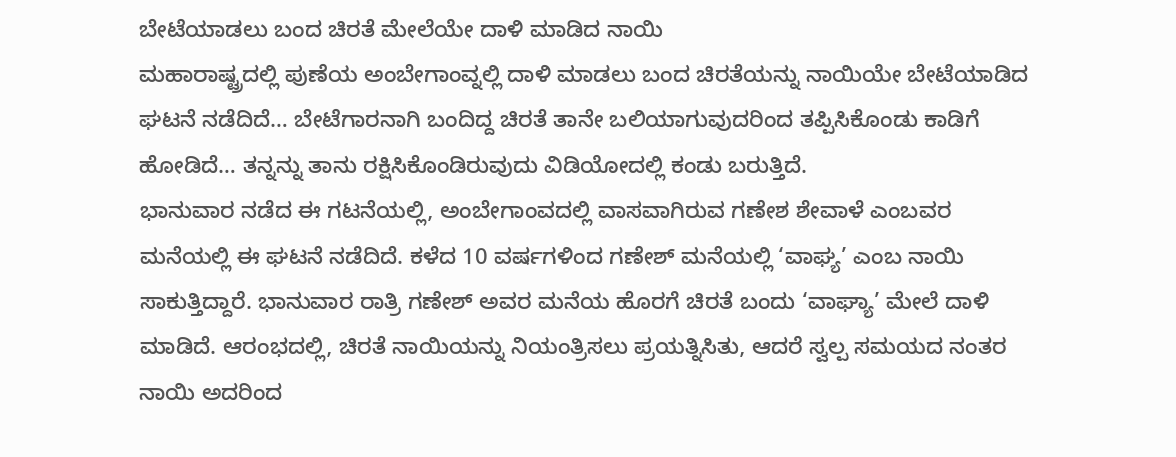ಬೇಟೆಯಾಡಲು ಬಂದ ಚಿರತೆ ಮೇಲೆಯೇ ದಾಳಿ ಮಾಡಿದ ನಾಯಿ
ಮಹಾರಾಷ್ಟ್ರದಲ್ಲಿ ಪುಣೆಯ ಅಂಬೇಗಾಂವ್ನಲ್ಲಿ ದಾಳಿ ಮಾಡಲು ಬಂದ ಚಿರತೆಯನ್ನು ನಾಯಿಯೇ ಬೇಟೆಯಾಡಿದ ಘಟನೆ ನಡೆದಿದೆ… ಬೇಟೆಗಾರನಾಗಿ ಬಂದಿದ್ದ ಚಿರತೆ ತಾನೇ ಬಲಿಯಾಗುವುದರಿಂದ ತಪ್ಪಿಸಿಕೊಂಡು ಕಾಡಿಗೆ ಹೋಡಿದೆ… ತನ್ನನ್ನು ತಾನು ರಕ್ಷಿಸಿಕೊಂಡಿರುವುದು ವಿಡಿಯೋದಲ್ಲಿ ಕಂಡು ಬರುತ್ತಿದೆ.
ಭಾನುವಾರ ನಡೆದ ಈ ಗಟನೆಯಲ್ಲಿ, ಅಂಬೇಗಾಂವದಲ್ಲಿ ವಾಸವಾಗಿರುವ ಗಣೇಶ ಶೇವಾಳೆ ಎಂಬವರ ಮನೆಯಲ್ಲಿ ಈ ಘಟನೆ ನಡೆದಿದೆ. ಕಳೆದ 10 ವರ್ಷಗಳಿಂದ ಗಣೇಶ್ ಮನೆಯಲ್ಲಿ ‘ವಾಘ್ಯ’ ಎಂಬ ನಾಯಿ ಸಾಕುತ್ತಿದ್ದಾರೆ. ಭಾನುವಾರ ರಾತ್ರಿ ಗಣೇಶ್ ಅವರ ಮನೆಯ ಹೊರಗೆ ಚಿರತೆ ಬಂದು ‘ವಾಘ್ಯಾ’ ಮೇಲೆ ದಾಳಿ ಮಾಡಿದೆ. ಆರಂಭದಲ್ಲಿ, ಚಿರತೆ ನಾಯಿಯನ್ನು ನಿಯಂತ್ರಿಸಲು ಪ್ರಯತ್ನಿಸಿತು, ಆದರೆ ಸ್ವಲ್ಪ ಸಮಯದ ನಂತರ ನಾಯಿ ಅದರಿಂದ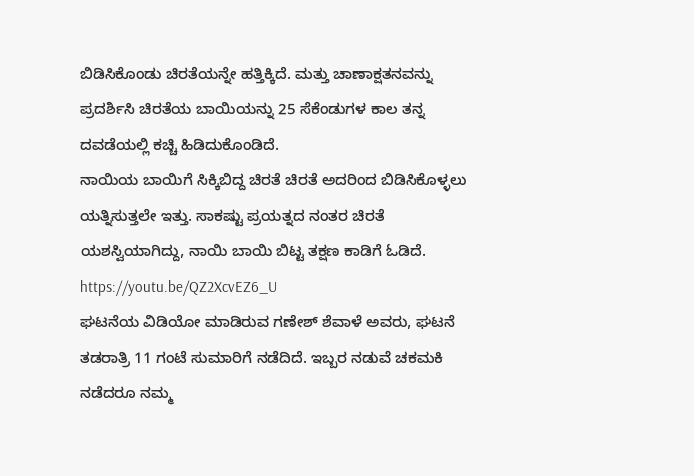ಬಿಡಿಸಿಕೊಂಡು ಚಿರತೆಯನ್ನೇ ಹತ್ತಿಕ್ಕಿದೆ. ಮತ್ತು ಚಾಣಾಕ್ಷತನವನ್ನು ಪ್ರದರ್ಶಿಸಿ ಚಿರತೆಯ ಬಾಯಿಯನ್ನು 25 ಸೆಕೆಂಡುಗಳ ಕಾಲ ತನ್ನ ದವಡೆಯಲ್ಲಿ ಕಚ್ಚಿ ಹಿಡಿದುಕೊಂಡಿದೆ.
ನಾಯಿಯ ಬಾಯಿಗೆ ಸಿಕ್ಕಿಬಿದ್ದ ಚಿರತೆ ಚಿರತೆ ಅದರಿಂದ ಬಿಡಿಸಿಕೊಳ್ಳಲು ಯತ್ನಿಸುತ್ತಲೇ ಇತ್ತು. ಸಾಕಷ್ಟು ಪ್ರಯತ್ನದ ನಂತರ ಚಿರತೆ ಯಶಸ್ವಿಯಾಗಿದ್ದು, ನಾಯಿ ಬಾಯಿ ಬಿಟ್ಟ ತಕ್ಷಣ ಕಾಡಿಗೆ ಓಡಿದೆ.
https://youtu.be/QZ2XcvEZ6_U
ಘಟನೆಯ ವಿಡಿಯೋ ಮಾಡಿರುವ ಗಣೇಶ್ ಶೆವಾಳೆ ಅವರು, ಘಟನೆ ತಡರಾತ್ರಿ 11 ಗಂಟೆ ಸುಮಾರಿಗೆ ನಡೆದಿದೆ. ಇಬ್ಬರ ನಡುವೆ ಚಕಮಕಿ ನಡೆದರೂ ನಮ್ಮ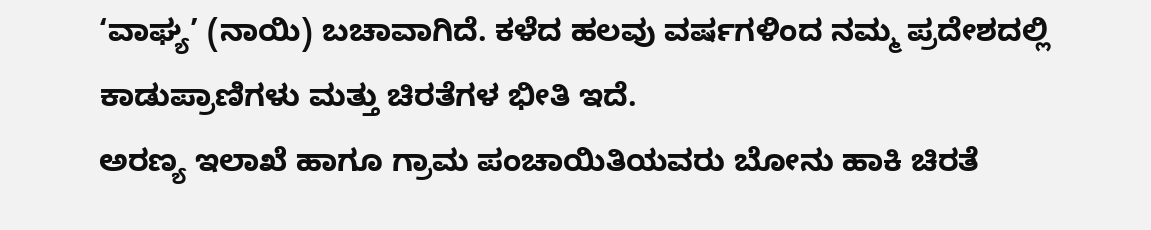‘ವಾಘ್ಯ’ (ನಾಯಿ) ಬಚಾವಾಗಿದೆ. ಕಳೆದ ಹಲವು ವರ್ಷಗಳಿಂದ ನಮ್ಮ ಪ್ರದೇಶದಲ್ಲಿ ಕಾಡುಪ್ರಾಣಿಗಳು ಮತ್ತು ಚಿರತೆಗಳ ಭೀತಿ ಇದೆ.
ಅರಣ್ಯ ಇಲಾಖೆ ಹಾಗೂ ಗ್ರಾಮ ಪಂಚಾಯಿತಿಯವರು ಬೋನು ಹಾಕಿ ಚಿರತೆ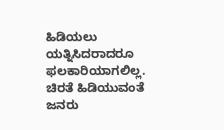ಹಿಡಿಯಲು ಯತ್ನಿಸಿದರಾದರೂ ಫಲಕಾರಿಯಾಗಲಿಲ್ಲ. ಚಿರತೆ ಹಿಡಿಯುವಂತೆ ಜನರು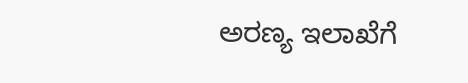ಅರಣ್ಯ ಇಲಾಖೆಗೆ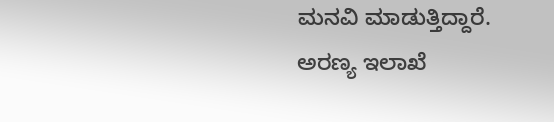ಮನವಿ ಮಾಡುತ್ತಿದ್ದಾರೆ. ಅರಣ್ಯ ಇಲಾಖೆ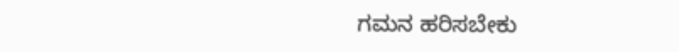ಗಮನ ಹರಿಸಬೇಕು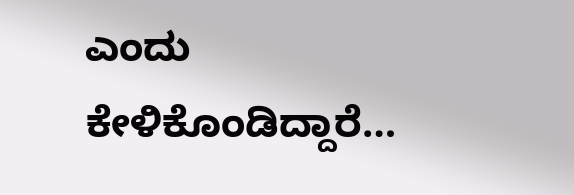ಎಂದು ಕೇಳಿಕೊಂಡಿದ್ದಾರೆ…